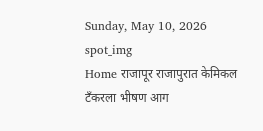Sunday, May 10, 2026
spot_img
Home राजापूर राजापुरात केमिकल टँकरला भीषण आग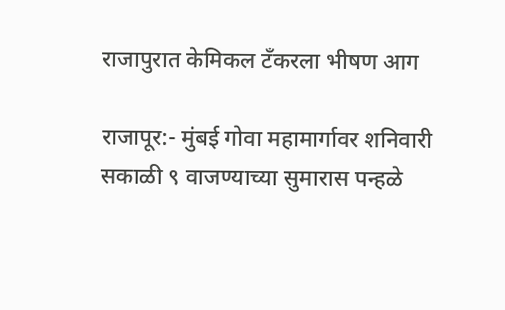राजापुरात केमिकल टँकरला भीषण आग

राजापूर:- मुंबई गोवा महामार्गावर शनिवारी सकाळी ९ वाजण्याच्या सुमारास पन्हळे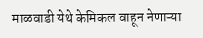माळवाडी येथे केमिकल वाहून नेणाऱ्या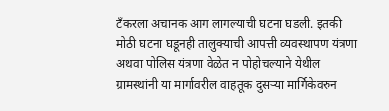टँकरला अचानक आग लागल्याची घटना घडली. इतकी मोठी घटना घडूनही तालुक्याची आपत्ती व्यवस्थापण यंत्रणा अथवा पोलिस यंत्रणा वेळेत न पोहोचल्याने येथील ग्रामस्थांनी या मार्गावरील वाहतूक दुसऱ्या मार्गिकेवरुन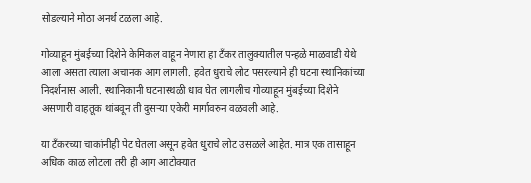सोडल्याने मोठा अनर्थ टळला आहे.

गोव्याहून मुंबईच्या दिशेने केमिकल वाहून नेणारा हा टॅंकर तालुक्यातील पन्हळे माळवाडी येथे आला असता त्याला अचानक आग लागली. हवेत धुराचे लोट पसरल्याने ही घटना स्थानिकांच्या निदर्शनास आली. स्थानिकानी घटनास्थळी धाव घेत लागलीच गोव्याहून मुंबईच्या दिशेने असणारी वाहतूक थांबवून ती दुसऱ्या एकेरी मार्गावरुन वळवली आहे.

या टॅंकरच्या चाकांनीही पेट घेतला असून हवेत धुराचे लोट उसळले आहेत. मात्र एक तासाहून अधिक काळ लोटला तरी ही आग आटोक्यात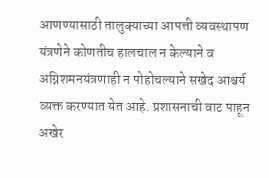आणण्यासाठी तालुक्याच्या आपत्ती व्यवस्थापण यंत्रणेने कोणतीच हालचाल न केल्याने व अग्निशमनयंत्रणाही न पोहोचल्याने सखेद आश्चर्य व्यक्त करण्यात येत आहे. प्रशासनाची वाट पाहून अखेर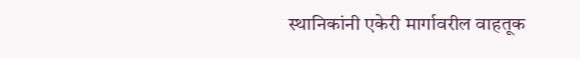स्थानिकांनी एकेरी मार्गावरील वाहतूक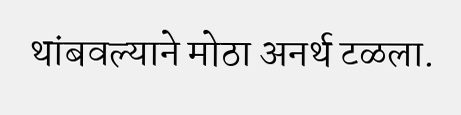थांबवल्याने मोठा अनर्थ टळला.